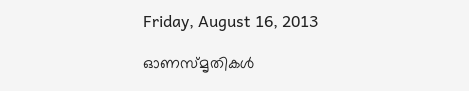Friday, August 16, 2013

ഓണസ്മൃതികള്‍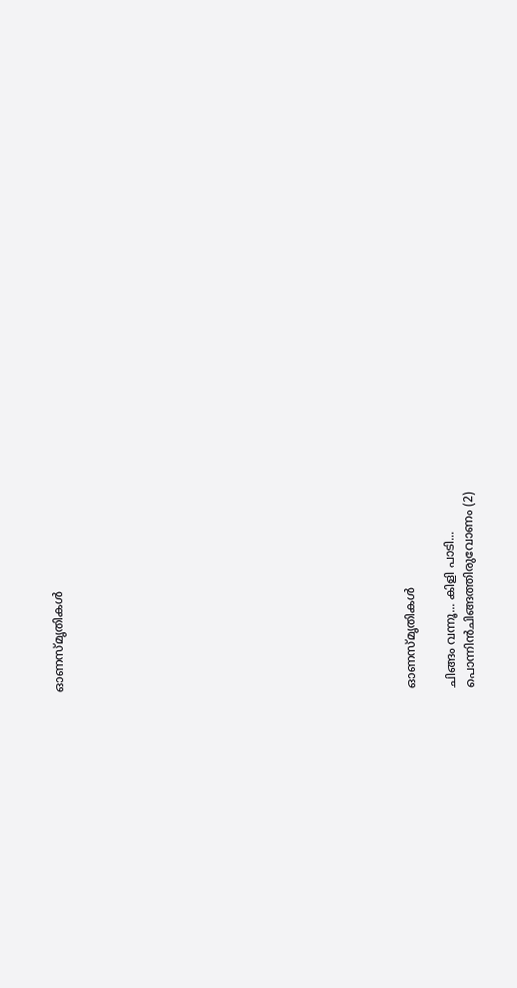ഓണസ്മൃതികള്‍

















ഓണസ്മൃതികള്‍

ചിങ്ങം വന്നൂ... കിളി പാടി...
പൊന്നിന്‍ചിങ്ങത്തിരുവോണം (2)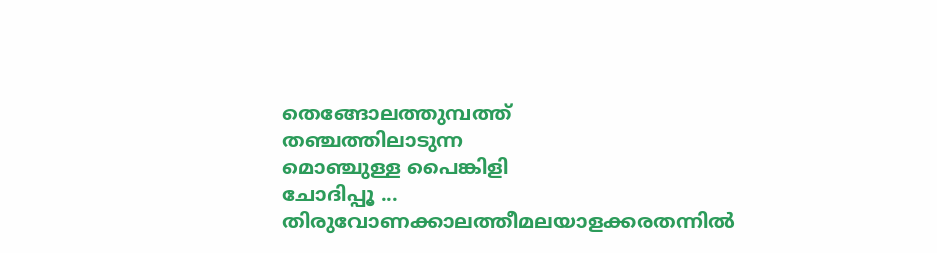തെങ്ങോലത്തുമ്പത്ത്
തഞ്ചത്തിലാടുന്ന
മൊഞ്ചുള്ള പൈങ്കിളി
ചോദിപ്പൂ ...
തിരുവോണക്കാലത്തീമലയാളക്കരതന്നിൽ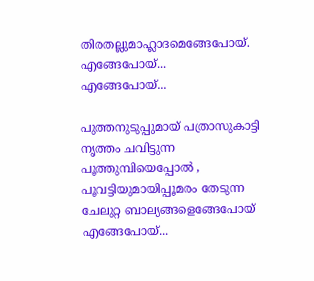തിരതല്ലുമാഹ്ലാദമെങ്ങേപോയ്‌.
എങ്ങേപോയ്‌...
എങ്ങേപോയ്‌...

പുത്തനുടുപ്പുമായ് പത്രാസുകാട്ടി
നൃത്തം ചവിട്ടുന്ന പൂത്തുമ്പിയെപ്പോൽ ,
പൂവട്ടിയുമായിപ്പൂമരം തേടുന്ന
ചേലുറ്റ ബാല്യങ്ങളെങ്ങേപോയ്
എങ്ങേപോയ്‌...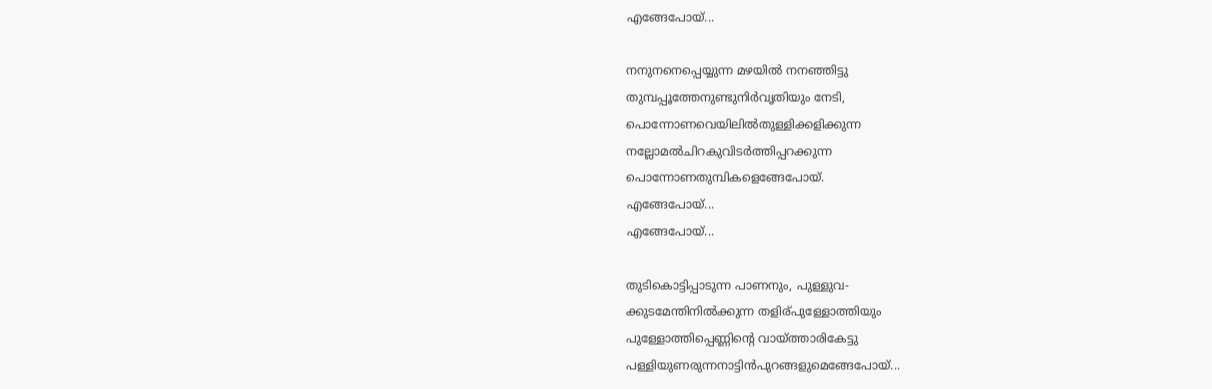എങ്ങേപോയ്‌...

നനുനനെപ്പെയ്യുന്ന മഴയിൽ നനഞ്ഞിട്ടു
തുമ്പപ്പൂത്തേനുണ്ടുനിര്‍വൃതിയും നേടി,
പൊന്നോണവെയിലില്‍തുള്ളിക്കളിക്കുന്ന
നല്ലോമല്‍ചിറകുവിടർത്തിപ്പറക്കുന്ന
പൊന്നോണതുമ്പികളെങ്ങേപോയ്‌.
എങ്ങേപോയ്‌...
എങ്ങേപോയ്‌...

തുടികൊട്ടിപ്പാടുന്ന പാണനും, പുള്ളുവ-
ക്കുടമേന്തിനില്‍ക്കുന്ന തളിര്പുള്ളോത്തിയും
പുള്ളോത്തിപ്പെണ്ണിന്റെ വായ്ത്താരികേട്ടു
പള്ളിയുണരുന്നനാട്ടിൻപുറങ്ങളുമെങ്ങേപോയ്...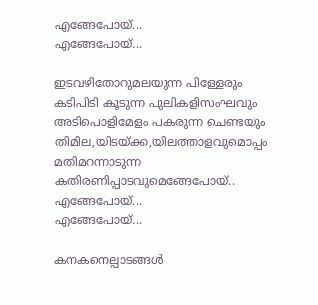എങ്ങേപോയ്‌...
എങ്ങേപോയ്‌...

ഇടവഴിതോറുമലയുന്ന പിള്ളേരും
കടിപിടി കൂടുന്ന പുലികളിസംഘവും
അടിപൊളിമേളം പകരുന്ന ചെണ്ടയും
തിമില,യിടയ്ക്ക,യിലത്താളവുമൊപ്പം
മതിമറന്നാടുന്ന കതിരണിപ്പാടവുമെങ്ങേപോയ്..
എങ്ങേപോയ്‌...
എങ്ങേപോയ്‌...

കനകനെല്പാടങ്ങള്‍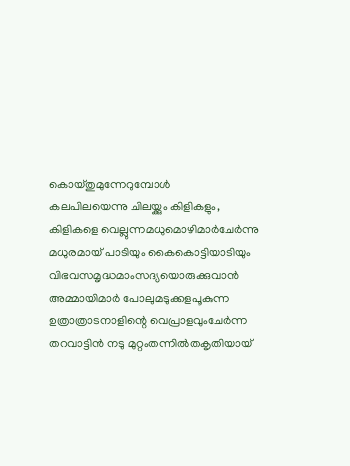കൊയ്തുമുന്നേറുമ്പോൾ
കലപിലയെന്നു ചിലയ്ക്കും കിളികളും,
കിളികളെ വെല്ലുന്നമധുമൊഴിമാര്‍ചേർന്നു
മധുരമായ് പാടിയും കൈകൊട്ടിയാടിയും
വിഭവസമൃദ്ധമാംസദ്യയൊരുക്കുവാൻ
അമ്മായിമാർ പോലുമടുക്കളപൂകുന്ന
ഉത്രാത്രാടനാളിന്റെ വെപ്രാളവുംചേര്‍ന്ന
തറവാട്ടിന്‍ നടു മുറ്റംതന്നില്‍തകൃതിയായ്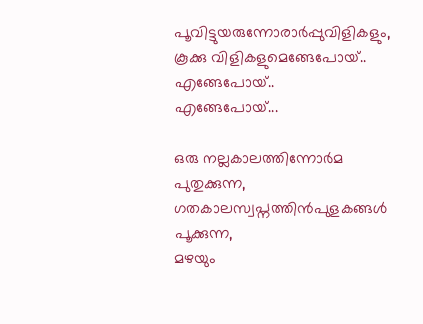പൂവിട്ടുയരുന്നോരാര്‍പ്പുവിളികളും,
കൂക്കു വിളികളുമെങ്ങേപോയ്..
എങ്ങേപോയ്‌..
എങ്ങേപോയ്‌...

ഒരു നല്ലകാലത്തിന്നോര്‍മ പുതുക്കുന്ന,
ഗതകാലസ്വപ്നത്തിന്‍പുളകങ്ങള്‍ പൂക്കുന്ന,
മഴയും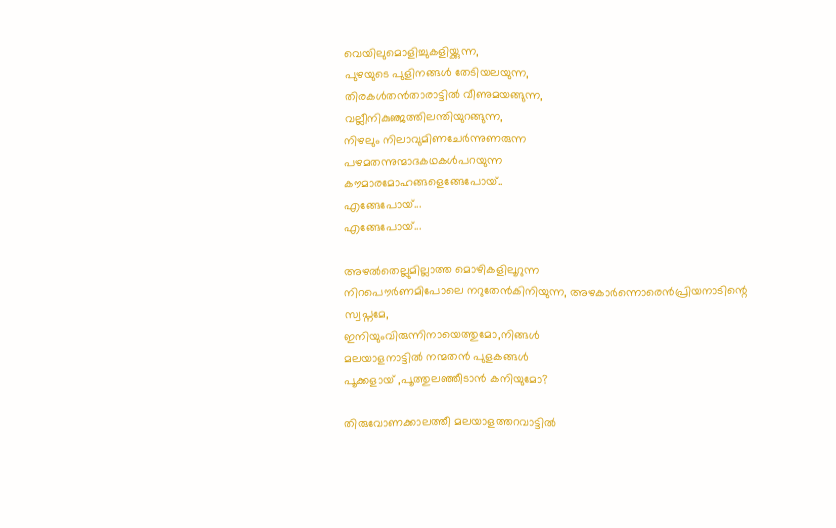വെയിലുമൊളിച്ചുകളിയ്ക്കുന്ന,
പുഴയുടെ പുളിനങ്ങള്‍ തേടിയലയുന്ന,
തിരകള്‍തന്‍താരാട്ടില്‍ വീണുമയങ്ങുന്ന,
വല്ലീനികുഞ്ജത്തിലന്തിയുറങ്ങുന്ന,
നിഴലും നിലാവുമിണചേര്‍ന്നുണരുന്ന
പഴമതന്നുന്മാദകഥകള്‍പറയുന്ന
കൗമാരമോഹങ്ങളെങ്ങേപോയ്‌..
എങ്ങേപോയ്‌...
എങ്ങേപോയ്‌...

അഴല്‍തെല്ലുമില്ലാത്ത മൊഴികളിലൂറുന്ന
നിറപൌര്‍ണമിപോലെ നറുതേന്‍കിനിയുന്ന, അഴകാര്‍ന്നൊരെന്‍പ്രിയനാടിന്റെ സ്വപ്നമേ,
ഇനിയുംവിരുന്നിനായെത്തുമോ,നിങ്ങൾ
മലയാളനാട്ടില്‍ നന്മതൻ പുളകങ്ങള്‍
പൂക്കളായ്‌ ,പൂത്തുലഞ്ഞീടാൻ കനിയുമോ?

തിരുവോണക്കാലത്തീ മലയാളത്തറവാട്ടില്‍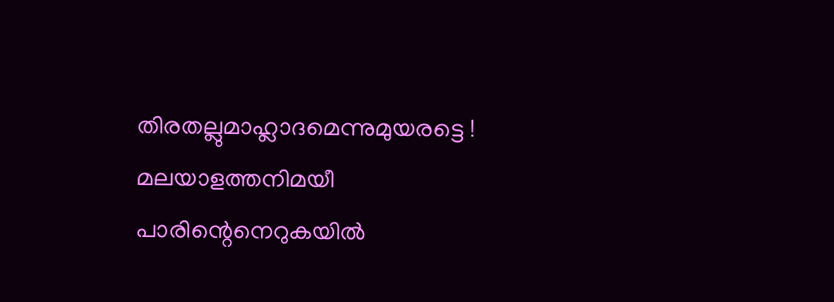തിരതല്ലുമാഹ്ലാദമെന്നുമുയരട്ടെ !
മലയാളത്തനിമയീ പാരിന്റെനെറുകയിൽ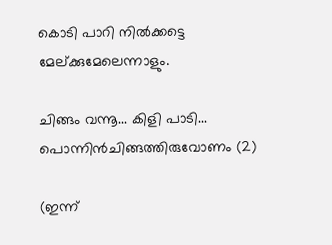കൊടി പാറി നില്‍ക്കട്ടെ മേല്ക്കുമേലെന്നാളും.

ചിങ്ങം വന്നൂ... കിളി പാടി...
പൊന്നിന്‍ചിങ്ങത്തിരുവോണം (2)

(ഇന്ന്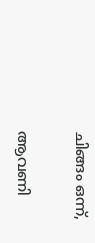ചിങ്ങം ഒന്ന്,

ആവണി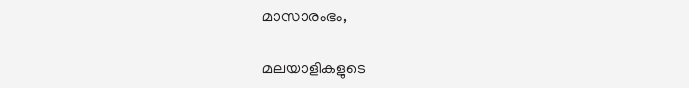മാസാരംഭം,

മലയാളികളുടെ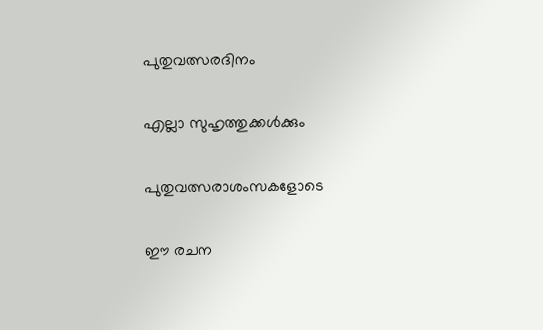പുതുവത്സരദിനം

എല്ലാ സുഹൃത്തുക്കൾക്കും

പുതുവത്സരാശംസകളോടെ

ഈ രചന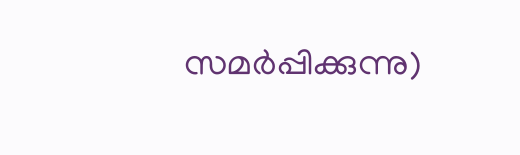സമർപ്പിക്കുന്നു)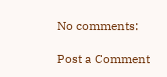No comments:

Post a Comment